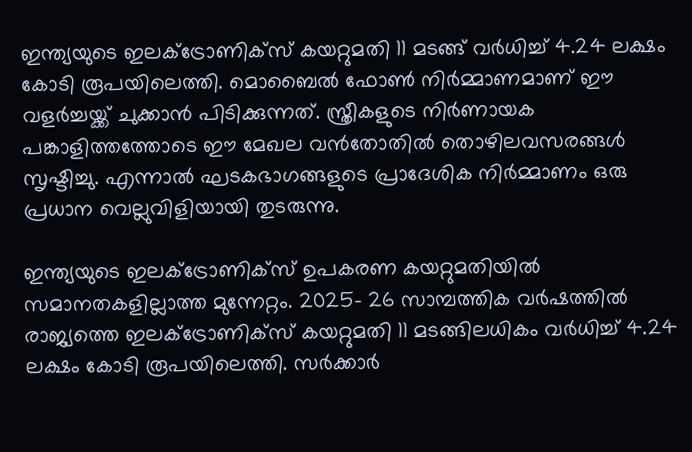ഇന്ത്യയുടെ ഇലക്ട്രോണിക്‌സ് കയറ്റുമതി 11 മടങ്ങ് വർധിച്ച് 4.24 ലക്ഷം കോടി രൂപയിലെത്തി. മൊബൈൽ ഫോൺ നിർമ്മാണമാണ് ഈ വളർച്ചയ്ക്ക് ചുക്കാൻ പിടിക്കുന്നത്. സ്ത്രീകളുടെ നിർണായക പങ്കാളിത്തത്തോടെ ഈ മേഖല വൻതോതിൽ തൊഴിലവസരങ്ങൾ സൃഷ്ടിച്ചു. എന്നാൽ ഘടകഭാഗങ്ങളുടെ പ്രാദേശിക നിർമ്മാണം ഒരു പ്രധാന വെല്ലുവിളിയായി തുടരുന്നു.

ഇന്ത്യയുടെ ഇലക്ട്രോണിക്‌സ് ഉപകരണ കയറ്റുമതിയില്‍ സമാനതകളില്ലാത്ത മുന്നേറ്റം. 2025- 26 സാമ്പത്തിക വര്‍ഷത്തില്‍ രാജ്യത്തെ ഇലക്ട്രോണിക്‌സ് കയറ്റുമതി 11 മടങ്ങിലധികം വര്‍ധിച്ച് 4.24 ലക്ഷം കോടി രൂപയിലെത്തി. സര്‍ക്കാര്‍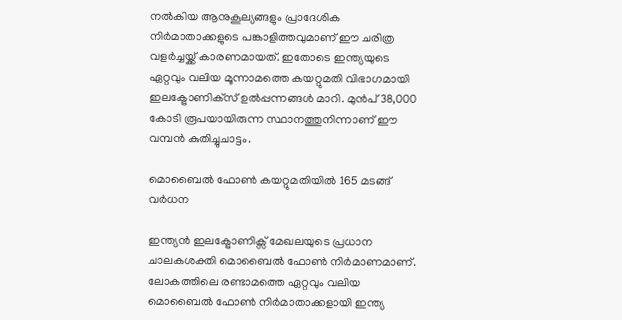നല്‍കിയ ആനുകൂല്യങ്ങളും പ്രാദേശിക നിര്‍മാതാക്കളുടെ പങ്കാളിത്തവുമാണ് ഈ ചരിത്ര വളര്‍ച്ചയ്ക്ക് കാരണമായത്. ഇതോടെ ഇന്ത്യയുടെ ഏറ്റവും വലിയ മൂന്നാമത്തെ കയറ്റുമതി വിഭാഗമായി ഇലക്ട്രോണിക്‌സ് ഉല്‍പ്പന്നങ്ങള്‍ മാറി. മുന്‍പ് 38,000 കോടി രൂപയായിരുന്ന സ്ഥാനത്തുനിന്നാണ് ഈ വമ്പന്‍ കുതിച്ചുചാട്ടം.

മൊബൈല്‍ ഫോണ്‍ കയറ്റുമതിയില്‍ 165 മടങ്ങ് വര്‍ധന

ഇന്ത്യന്‍ ഇലക്ട്രോണിക്സ് മേഖലയുടെ പ്രധാന ചാലകശക്തി മൊബൈല്‍ ഫോണ്‍ നിര്‍മാണമാണ്. ലോകത്തിലെ രണ്ടാമത്തെ ഏറ്റവും വലിയ മൊബൈല്‍ ഫോണ്‍ നിര്‍മാതാക്കളായി ഇന്ത്യ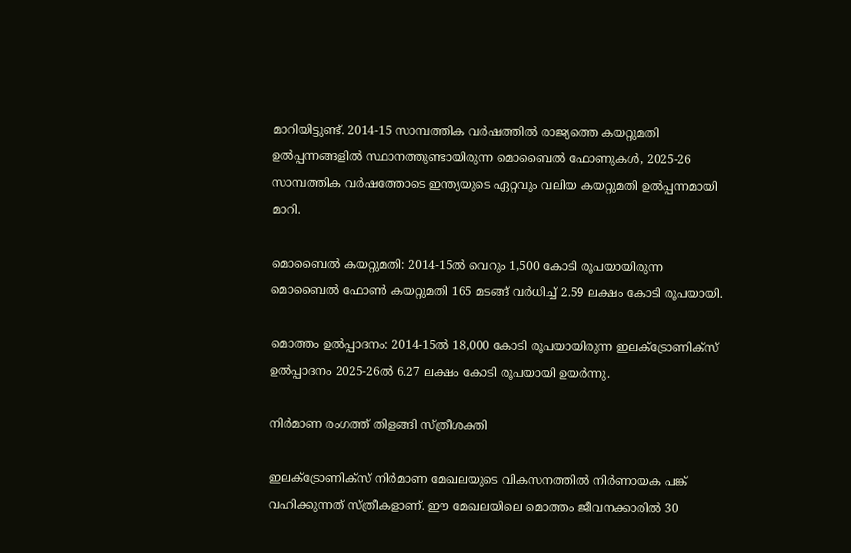മാറിയിട്ടുണ്ട്. 2014-15 സാമ്പത്തിക വര്‍ഷത്തില്‍ രാജ്യത്തെ കയറ്റുമതി ഉല്‍പ്പന്നങ്ങളില്‍ സ്ഥാനത്തുണ്ടായിരുന്ന മൊബൈല്‍ ഫോണുകള്‍, 2025-26 സാമ്പത്തിക വര്‍ഷത്തോടെ ഇന്ത്യയുടെ ഏറ്റവും വലിയ കയറ്റുമതി ഉല്‍പ്പന്നമായി മാറി.

മൊബൈല്‍ കയറ്റുമതി: 2014-15ല്‍ വെറും 1,500 കോടി രൂപയായിരുന്ന മൊബൈല്‍ ഫോണ്‍ കയറ്റുമതി 165 മടങ്ങ് വര്‍ധിച്ച് 2.59 ലക്ഷം കോടി രൂപയായി.

മൊത്തം ഉല്‍പ്പാദനം: 2014-15ല്‍ 18,000 കോടി രൂപയായിരുന്ന ഇലക്ട്രോണിക്‌സ് ഉല്‍പ്പാദനം 2025-26ല്‍ 6.27 ലക്ഷം കോടി രൂപയായി ഉയര്‍ന്നു.

നിര്‍മാണ രംഗത്ത് തിളങ്ങി സ്ത്രീശക്തി

ഇലക്ട്രോണിക്‌സ് നിര്‍മാണ മേഖലയുടെ വികസനത്തില്‍ നിര്‍ണായക പങ്ക് വഹിക്കുന്നത് സ്ത്രീകളാണ്. ഈ മേഖലയിലെ മൊത്തം ജീവനക്കാരില്‍ 30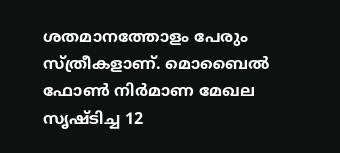ശതമാനത്തോളം പേരും സ്ത്രീകളാണ്. മൊബൈല്‍ ഫോണ്‍ നിര്‍മാണ മേഖല സൃഷ്ടിച്ച 12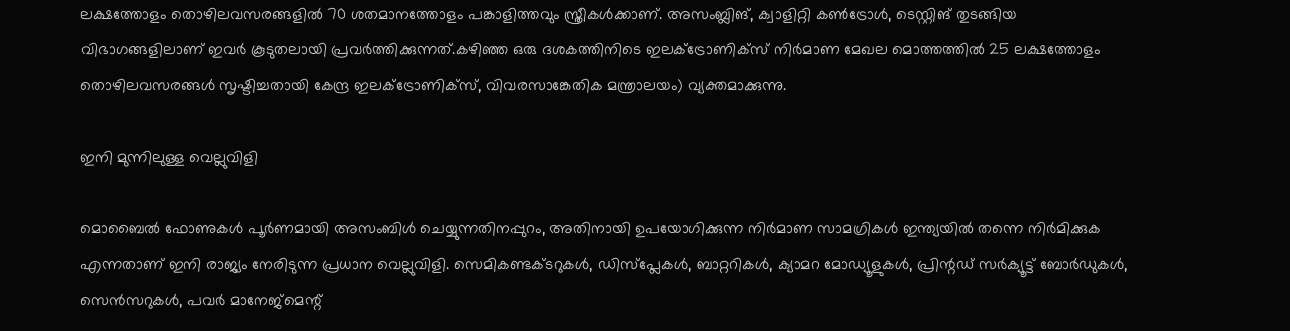ലക്ഷത്തോളം തൊഴിലവസരങ്ങളില്‍ 70 ശതമാനത്തോളം പങ്കാളിത്തവും സ്ത്രീകള്‍ക്കാണ്. അസംബ്ലിങ്, ക്വാളിറ്റി കണ്‍ട്രോള്‍, ടെസ്റ്റിങ് തുടങ്ങിയ വിഭാഗങ്ങളിലാണ് ഇവര്‍ കൂടുതലായി പ്രവര്‍ത്തിക്കുന്നത്.കഴിഞ്ഞ ഒരു ദശകത്തിനിടെ ഇലക്ട്രോണിക്സ് നിര്‍മാണ മേഖല മൊത്തത്തില്‍ 25 ലക്ഷത്തോളം തൊഴിലവസരങ്ങള്‍ സൃഷ്ടിച്ചതായി കേന്ദ്ര ഇലക്ട്രോണിക്‌സ്, വിവരസാങ്കേതിക മന്ത്രാലയം) വ്യക്തമാക്കുന്നു.

ഇനി മുന്നിലുള്ള വെല്ലുവിളി

മൊബൈല്‍ ഫോണുകള്‍ പൂര്‍ണമായി അസംബിള്‍ ചെയ്യുന്നതിനപ്പുറം, അതിനായി ഉപയോഗിക്കുന്ന നിര്‍മാണ സാമഗ്രികള്‍ ഇന്ത്യയില്‍ തന്നെ നിര്‍മിക്കുക എന്നതാണ് ഇനി രാജ്യം നേരിടുന്ന പ്രധാന വെല്ലുവിളി. സെമികണ്ടക്ടറുകള്‍, ഡിസ്പ്ലേകള്‍, ബാറ്ററികള്‍, ക്യാമറ മോഡ്യൂളുകള്‍, പ്രിന്റഡ് സര്‍ക്യൂട്ട് ബോര്‍ഡുകള്‍, സെന്‍സറുകള്‍, പവര്‍ മാനേജ്മെന്റ്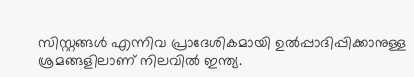സിസ്റ്റങ്ങള്‍ എന്നിവ പ്രാദേശികമായി ഉല്‍പ്പാദിപ്പിക്കാനുള്ള ശ്രമങ്ങളിലാണ് നിലവില്‍ ഇന്ത്യ.